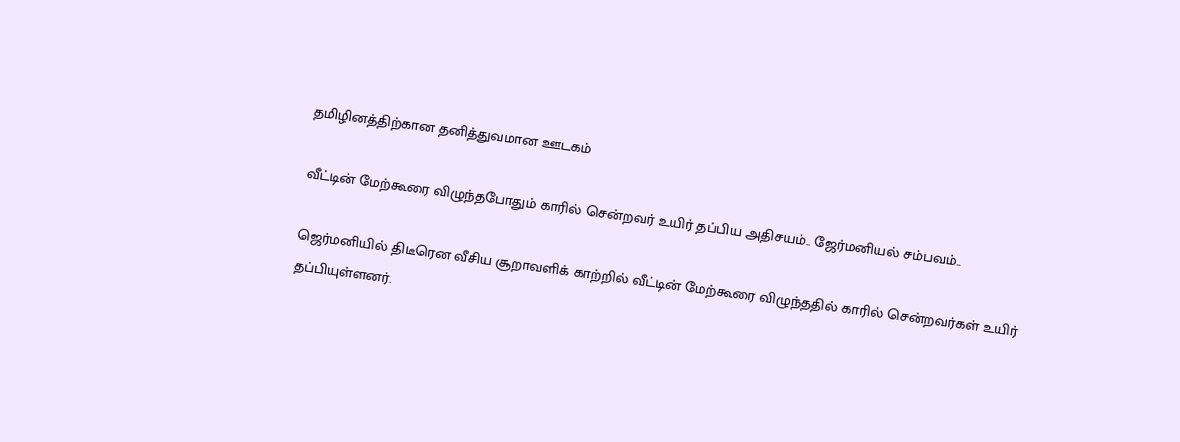தமிழினத்திற்கான தனித்துவமான ஊடகம்

வீட்டின் மேற்கூரை விழுந்தபோதும் காரில் சென்றவர் உயிர் தப்பிய அதிசயம்.. ஜேர்மனியல் சம்பவம்..

ஜெர்மனியில் திடீரென வீசிய சூறாவளிக் காற்றில் வீட்டின் மேற்கூரை விழுந்ததில் காரில் சென்றவர்கள் உயிர் தப்பியுள்ளனர்.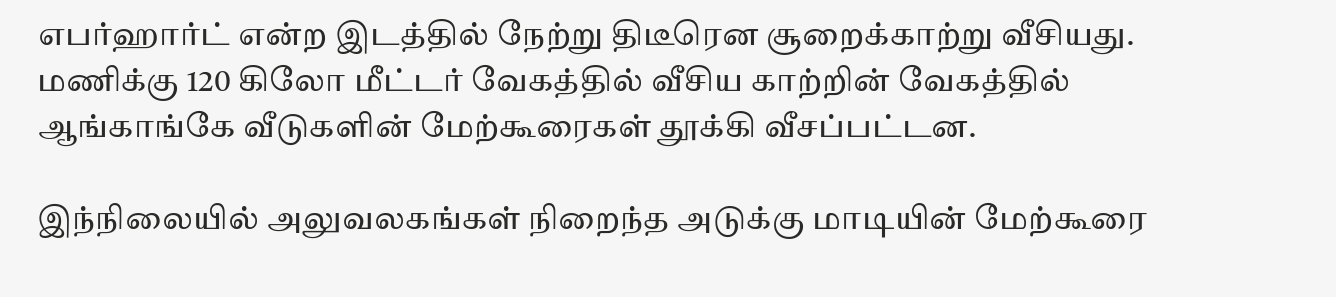எபர்ஹார்ட் என்ற இடத்தில் நேற்று திடீரென சூறைக்காற்று வீசியது. மணிக்கு 120 கிலோ மீட்டர் வேகத்தில் வீசிய காற்றின் வேகத்தில் ஆங்காங்கே வீடுகளின் மேற்கூரைகள் தூக்கி வீசப்பட்டன.

இந்நிலையில் அலுவலகங்கள் நிறைந்த அடுக்கு மாடியின் மேற்கூரை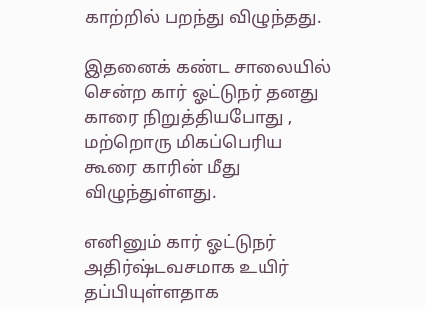காற்றில் பறந்து விழுந்தது.

இதனைக் கண்ட சாலையில் சென்ற கார் ஓட்டுநர் தனது காரை நிறுத்தியபோது , மற்றொரு மிகப்பெரிய கூரை காரின் மீது விழுந்துள்ளது.

எனினும் கார் ஓட்டுநர் அதிர்ஷ்டவசமாக உயிர் தப்பியுள்ளதாக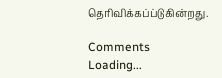தெரிவிக்கப்ப்டுகின்றது.

Comments
Loading...